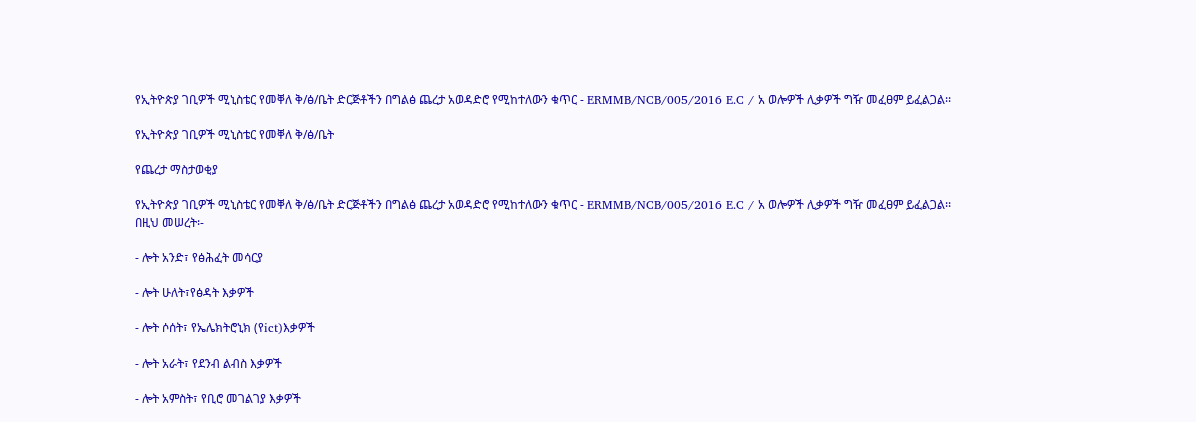የኢትዮጵያ ገቢዎች ሚኒስቴር የመቐለ ቅ/ፅ/ቤት ድርጅቶችን በግልፅ ጨረታ አወዳድሮ የሚከተለውን ቁጥር - ERMMB/NCB/005/2016 E.C / አ ወሎዎች ሊቃዎች ግዥ መፈፀም ይፈልጋል፡፡

የኢትዮጵያ ገቢዎች ሚኒስቴር የመቐለ ቅ/ፅ/ቤት

የጨረታ ማስታወቂያ

የኢትዮጵያ ገቢዎች ሚኒስቴር የመቐለ ቅ/ፅ/ቤት ድርጅቶችን በግልፅ ጨረታ አወዳድሮ የሚከተለውን ቁጥር - ERMMB/NCB/005/2016 E.C / አ ወሎዎች ሊቃዎች ግዥ መፈፀም ይፈልጋል፡፡ በዚህ መሠረት፡-

- ሎት አንድ፣ የፅሕፈት መሳርያ

- ሎት ሁለት፣የፅዳት እቃዎች

- ሎት ሶሰት፣ የኤሌክትሮኒክ (የict)እቃዎች

- ሎት አራት፣ የደንብ ልብስ እቃዎች

- ሎት አምስት፣ የቢሮ መገልገያ እቃዎች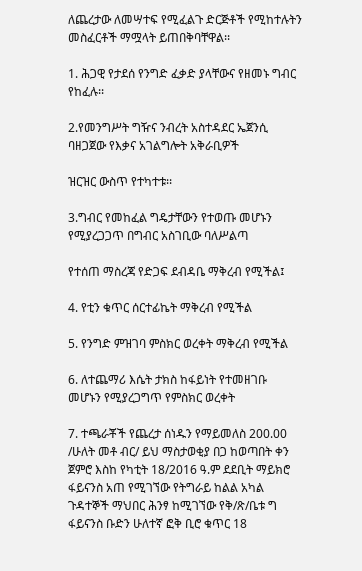ለጨረታው ለመሣተፍ የሚፈልጉ ድርጅቶች የሚከተሉትን መስፈርቶች ማሟላት ይጠበቅባቸዋል፡፡

1. ሕጋዊ የታደሰ የንግድ ፈቃድ ያላቸውና የዘመኑ ግብር የከፈሉ፡፡

2.የመንግሥት ግዥና ንብረት አስተዳደር ኤጀንሲ ባዘጋጀው የእቃና አገልግሎት አቅራቢዎች

ዝርዝር ውስጥ የተካተቱ፡፡

3.ግብር የመከፈል ግዴታቸውን የተወጡ መሆኑን የሚያረጋጋጥ በግብር አስገቢው ባለሥልጣ

የተሰጠ ማስረጃ የድጋፍ ደብዳቤ ማቅረብ የሚችል፤

4. የቲን ቁጥር ሰርተፊኬት ማቅረብ የሚችል

5. የንግድ ምዝገባ ምስክር ወረቀት ማቅረብ የሚችል

6. ለተጨማሪ እሴት ታክስ ከፋይነት የተመዘገቡ መሆኑን የሚያረጋግጥ የምስክር ወረቀት

7. ተጫራቾች የጨረታ ሰነዱን የማይመለስ 200.00 /ሁለት መቶ ብር/ ይህ ማስታወቂያ በጋ ከወጣበት ቀን ጀምሮ እስከ የካቲት 18/2016 ዓ.ም ደደቢት ማይክሮ ፋይናንስ አጠ የሚገኘው የትግራይ ከልል አካል ጉዳተኞች ማህበር ሕንፃ ከሚገኘው የቅ/ጽ/ቤቱ ግ ፋይናንስ ቡድን ሁለተኛ ፎቅ ቢሮ ቁጥር 18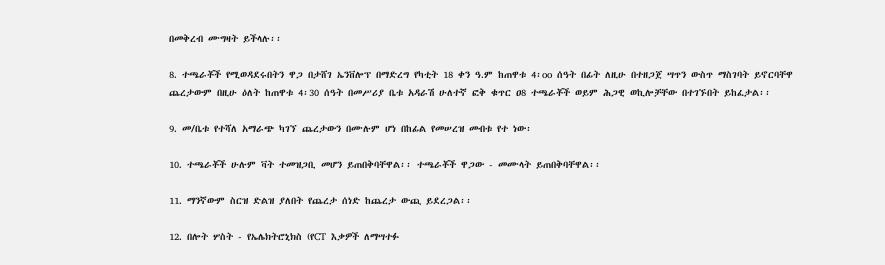በመቅረብ ሙግዛት ይችላሉ፡፡

8. ተጫራቾች የሚወዳደሩበትን ዋጋ በታሸገ ኤንቨሎፕ በማድረግ የካቲት 18 ቀን ዓ.ም ከጠዋቱ 4፡oo ሰዓት በፊት ለዚሁ በተዘጋጀ ሣጥን ውስጥ ማስገባት ይኖርባቸዋ ጨረታውም በዚሁ ዕለት ከጠዋቱ 4፡30 ሰዓት በመሥሪያ ቤቱ አዳራሽ ሁለተኛ ፎቅ ቁጥር ዐ8 ተጫራቾች ወይም ሕጋዊ ወኪሎቻቸው በተገኙበት ይከፈታል፡፡

9. መ/ቤቱ የተሻለ አማራጭ ካገኘ ጨረታውን በሙሉም ሆነ በከፊል የመሠረዝ መብቱ የተ ነው፡

10. ተጫራቾች ሁሉም ቫት ተመዝጋቢ መሆን ይጠበቅባቸዋል፡፡ ተጫራቾች ዋጋው - መሙላት ይጠበቅባቸዋል፡፡

11. ማንኛውም ስርዝ ድልዝ ያለበት የጨረታ ሰነድ ከጨረታ ውጪ ይደረጋል፡፡

12. በሎት ሦስት - የኤሌክትሮኒክስ (የCT እቃዎች ለማሣተፉ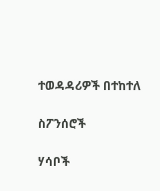ተወዳዳሪዎች በተከተለ

ስፖንሰሮች

ሃሳቦች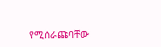የሚሰራጩባቸው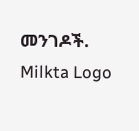መንገዶች.
Milkta Logo